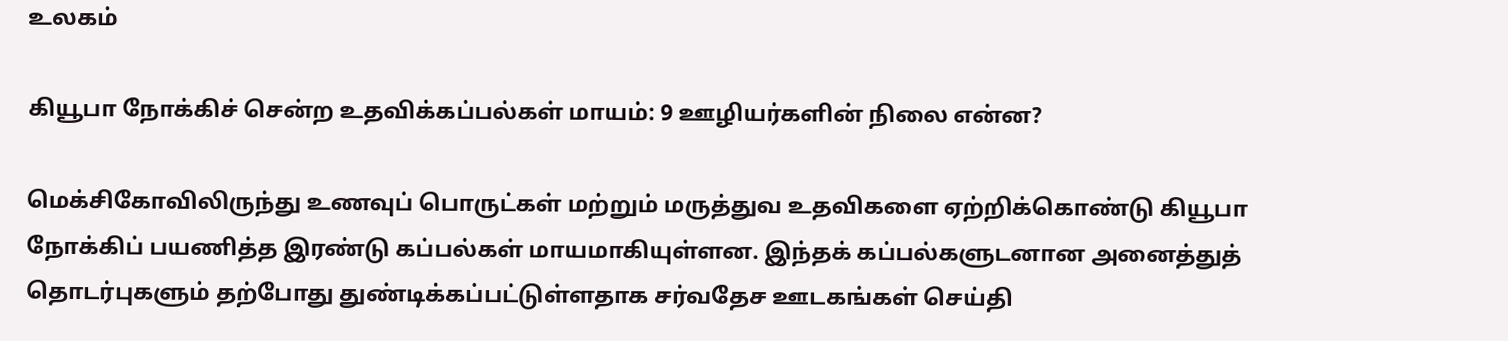உலகம்

கியூபா நோக்கிச் சென்ற உதவிக்கப்பல்கள் மாயம்: 9 ஊழியர்களின் நிலை என்ன?

மெக்சிகோவிலிருந்து உணவுப் பொருட்கள் மற்றும் மருத்துவ உதவிகளை ஏற்றிக்கொண்டு கியூபா நோக்கிப் பயணித்த இரண்டு கப்பல்கள் மாயமாகியுள்ளன. இந்தக் கப்பல்களுடனான அனைத்துத் தொடர்புகளும் தற்போது துண்டிக்கப்பட்டுள்ளதாக சர்வதேச ஊடகங்கள் செய்தி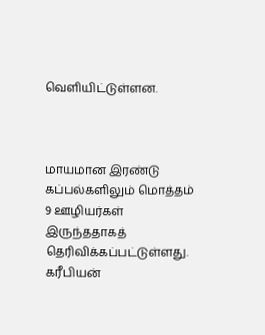வெளியிட்டுள்ளன.



மாயமான இரண்டு கப்பல்களிலும் மொத்தம் 9 ஊழியர்கள் இருந்ததாகத் தெரிவிக்கப்பட்டுள்ளது. கரீபியன்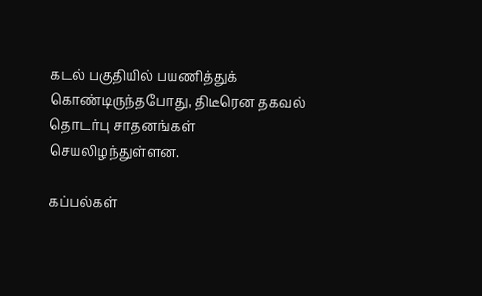கடல் பகுதியில் பயணித்துக் கொண்டிருந்தபோது, திடீரென தகவல் தொடர்பு சாதனங்கள் செயலிழந்துள்ளன.

கப்பல்கள்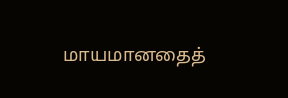மாயமானதைத்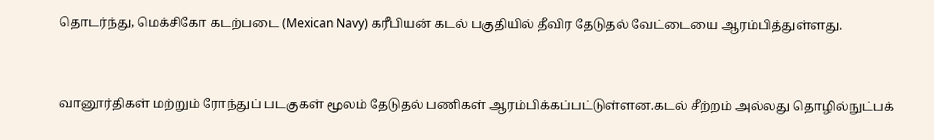தொடர்ந்து, மெக்சிகோ கடற்படை (Mexican Navy) கரீபியன் கடல் பகுதியில் தீவிர தேடுதல் வேட்டையை ஆரம்பித்துள்ளது.



வானூர்திகள் மற்றும் ரோந்துப் படகுகள் மூலம் தேடுதல் பணிகள் ஆரம்பிக்கப்பட்டுள்ளன.கடல் சீற்றம் அல்லது தொழில்நுட்பக்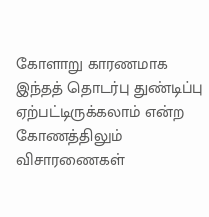கோளாறு காரணமாக இந்தத் தொடர்பு துண்டிப்பு ஏற்பட்டிருக்கலாம் என்ற கோணத்திலும் விசாரணைகள்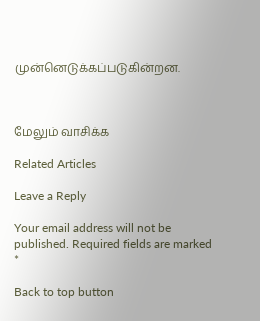முன்னெடுக்கப்படுகின்றன.



மேலும் வாசிக்க

Related Articles

Leave a Reply

Your email address will not be published. Required fields are marked *

Back to top button